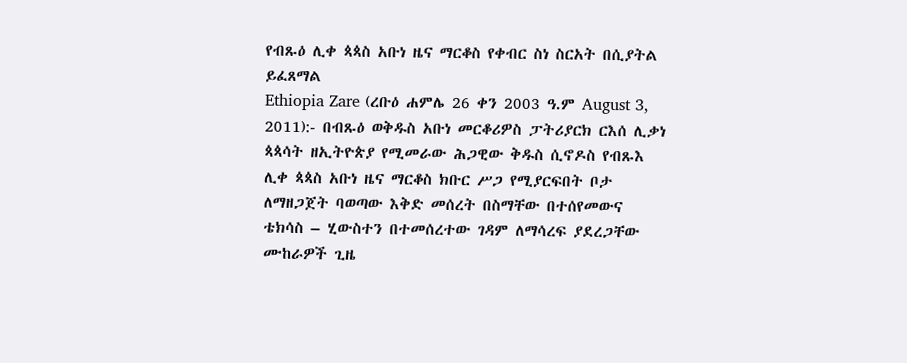የብጹዕ ሊቀ ጳጳስ አቡነ ዜና ማርቆስ የቀብር ስነ ስርአት በሲያትል ይፈጸማል
Ethiopia Zare (ረቡዕ ሐምሌ 26 ቀን 2003 ዓ.ም August 3, 2011):- በብጹዕ ወቅዱስ አቡነ መርቆሪዎስ ፓትሪያርክ ርእሰ ሊቃነ ጳጳሳት ዘኢትዮጵያ የሚመራው ሕጋዊው ቅዱስ ሲኖዶስ የብጹእ ሊቀ ጳጳስ አቡነ ዜና ማርቆስ ክቡር ሥጋ የሚያርፍበት ቦታ ለማዘጋጀት ባወጣው እቅድ መሰረት በስማቸው በተሰየመውና ቴክሳስ – ሂውስተን በተመሰረተው ገዳም ለማሳረፍ ያደረጋቸው ሙከራዎች ጊዜ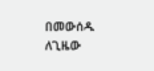በመውሰዱ ለጊዜው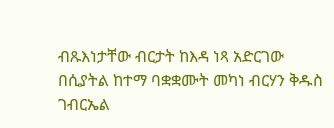ብጹእነታቸው ብርታት ከእዳ ነጻ አድርገው በሲያትል ከተማ ባቋቋሙት መካነ ብርሃን ቅዱስ ገብርኤል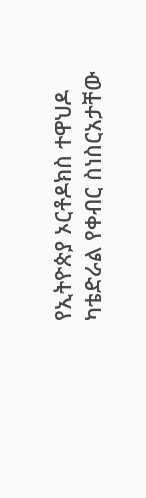የኢትዮጵያ ኦርቶዶክስ ተዋህዶ ካቴድራል የቀብር ስነስርአታቸው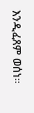እንዲፈጸም ወሰነ።